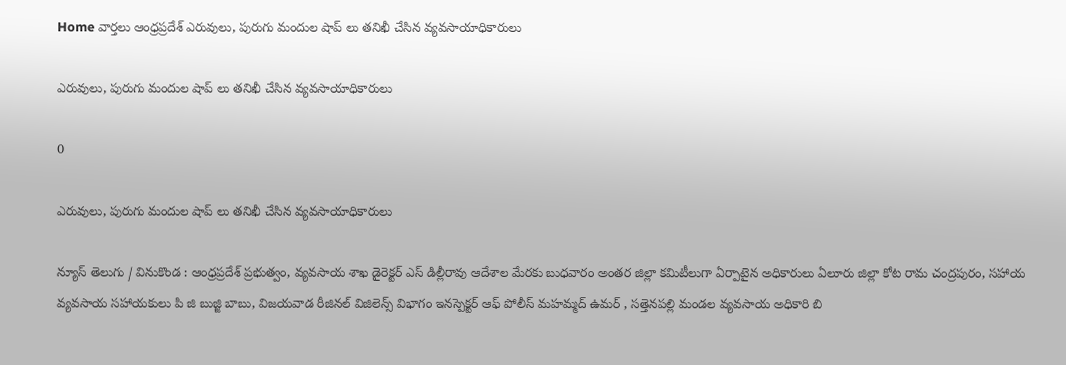Home వార్తలు ఆంధ్రప్రదేశ్‌ ఎరువులు, పురుగు మందుల షాప్ లు తనిఖీ చేసిన వ్యవసాయాధికారులు

ఎరువులు, పురుగు మందుల షాప్ లు తనిఖీ చేసిన వ్యవసాయాధికారులు

0

ఎరువులు, పురుగు మందుల షాప్ లు తనిఖీ చేసిన వ్యవసాయాధికారులు

న్యూస్ తెలుగు / వినుకొండ : ఆంధ్రప్రదేశ్ ప్రభుత్వం, వ్యవసాయ శాఖ డైరెక్టర్ ఎస్ డిల్లీరావు ఆదేశాల మేరకు బుధవారం అంతర జిల్లా కమిటీలుగా ఏర్పాటైన అధికారులు ఏలూరు జిల్లా కోట రామ చంద్రపురం, సహాయ వ్యవసాయ సహాయకులు పి జి బుజ్జి బాబు, విజయవాడ రీజినల్ విజిలెన్స్ విభాగం ఇనస్పెక్టర్ ఆఫ్ పోలీస్ మహమ్మద్ ఉమర్ , సత్తెనపల్లి మండల వ్యవసాయ అధికారి బి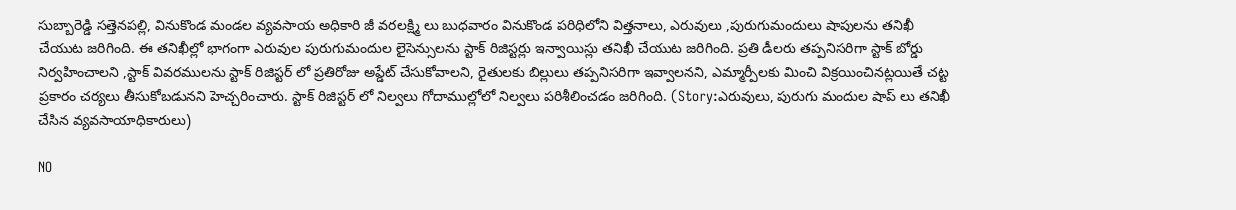సుబ్బారెడ్డి సత్తెనపల్లి, వినుకొండ మండల వ్యవసాయ అధికారి జీ వరలక్ష్మి లు బుధవారం వినుకొండ పరిధిలోని విత్తనాలు, ఎరువులు ,పురుగుమందులు షాపులను తనిఖీ చేయుట జరిగింది. ఈ తనిఖీల్లో భాగంగా ఎరువుల పురుగుమందుల లైసెన్సులను స్టాక్ రిజిస్టర్లు ఇన్వాయిస్లు తనిఖీ చేయుట జరిగింది. ప్రతి డీలరు తప్పనిసరిగా స్టాక్ బోర్డు నిర్వహించాలని ,స్టాక్ వివరములను స్టాక్ రిజిస్టర్ లో ప్రతిరోజు అప్డేట్ చేసుకోవాలని, రైతులకు బిల్లులు తప్పనిసరిగా ఇవ్వాలనని, ఎమ్మార్పీలకు మించి విక్రయించినట్లయితే చట్ట ప్రకారం చర్యలు తీసుకోబడునని హెచ్చరించారు. స్టాక్ రిజిస్టర్ లో నిల్వలు గోదాముల్లోలో నిల్వలు పరిశీలించడం జరిగింది. (Story:ఎరువులు, పురుగు మందుల షాప్ లు తనిఖీ చేసిన వ్యవసాయాధికారులు)

NO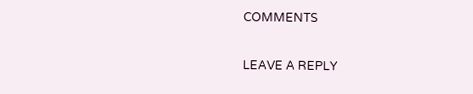COMMENTS

LEAVE A REPLY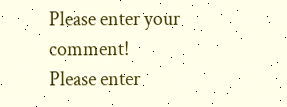Please enter your comment!
Please enter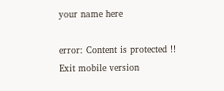your name here

error: Content is protected !!
Exit mobile version